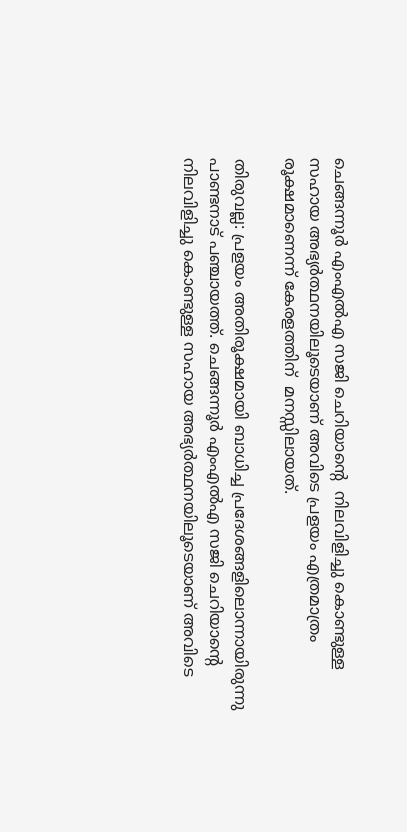ചെങ്ങന്നൂർ എംഎൽഎ സജി ചെറിയാന്‍റെ  നിലവിളിച്ചു കൊണ്ടുള്ള സഹായ അഭ്യർത്ഥനയിലൂടെയാണ് അവിടെ പ്രളയം എത്രമാത്രം രൂക്ഷമാണെന്ന് കേരളത്തിന്  മനസ്സിലായത്.

തിരുവല്ല: പ്രളയം അതിരൂക്ഷമായി ബാധിച്ച പ്രദേശങ്ങളിലൊന്നായിരുന്നു പാണ്ടനാട് പഞ്ചായത്ത്. ചെങ്ങന്നൂർ എംഎൽഎ സജി ചെറിയാന്‍റെ നിലവിളിച്ചു കൊണ്ടുള്ള സഹായ അഭ്യർത്ഥനയിലൂടെയാണ് അവിടെ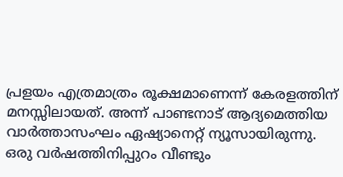പ്രളയം എത്രമാത്രം രൂക്ഷമാണെന്ന് കേരളത്തിന് മനസ്സിലായത്. അന്ന് പാണ്ടനാട് ആദ്യമെത്തിയ വാർത്താസംഘം ഏഷ്യാനെറ്റ് ന്യൂസായിരുന്നു. ഒരു വർഷത്തിനിപ്പുറം വീണ്ടും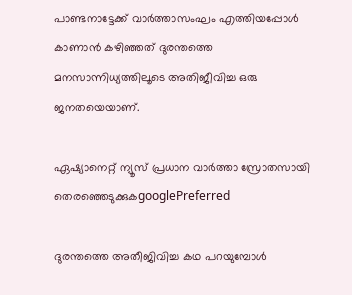പാണ്ടനാട്ടേക്ക് വാര്‍ത്താസംഘം എത്തിയപ്പോള്‍ കാണാന്‍ കഴിഞ്ഞത് ദുരന്തത്തെ മനസാന്നിധ്യത്തിലൂടെ അതിജീവിച്ച ഒരു ജനതയെയാണ്.

ഏഷ്യാനെറ്റ് ന്യൂസ് പ്രധാന വാർത്താ സ്രോതസായി തെരഞ്ഞെടുക്കുകgooglePreferred

ദുരന്തത്തെ അതീജിവിച്ച കഥ പറയുമ്പോള്‍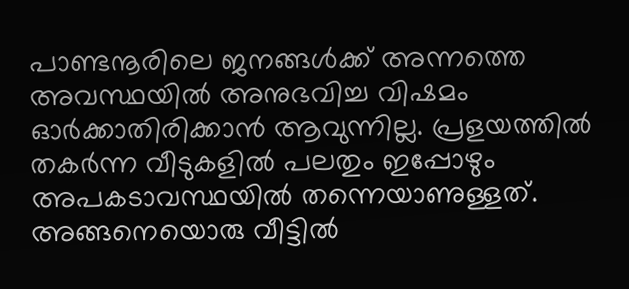പാണ്ടനൂരിലെ ജനങ്ങള്‍ക്ക് അന്നത്തെ അവസ്ഥയില്‍ അനുഭവിച്ച വിഷമം ഓര്‍ക്കാതിരിക്കാന്‍ ആവുന്നില്ല. പ്രളയത്തില്‍ തകര്‍ന്ന വീടുകളില്‍ പലതും ഇപ്പോഴും അപകടാവസ്ഥയില്‍ തന്നെയാണുള്ളത്. അങ്ങനെയൊരു വീട്ടില്‍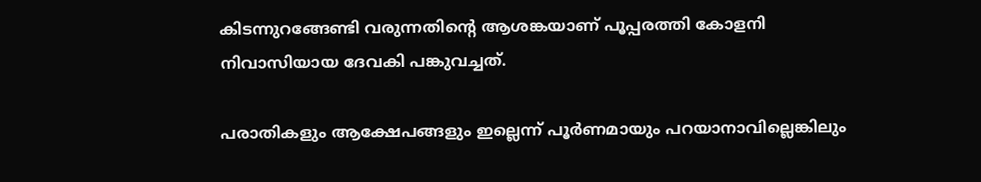കിടന്നുറങ്ങേണ്ടി വരുന്നതിന്‍റെ ആശങ്കയാണ് പൂപ്പരത്തി കോളനി നിവാസിയായ ദേവകി പങ്കുവച്ചത്.

പരാതികളും ആക്ഷേപങ്ങളും ഇല്ലെന്ന് പൂര്‍ണമായും പറയാനാവില്ലെങ്കിലും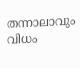തന്നാലാവും വിധം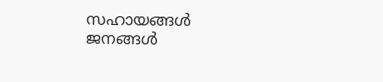സഹായങ്ങള്‍ ജനങ്ങള്‍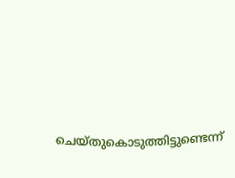ചെയ്തുകൊടുത്തിട്ടുണ്ടെന്ന്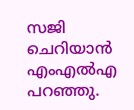സജി ചെറിയാന്‍ എംഎല്‍എ പറഞ്ഞു.